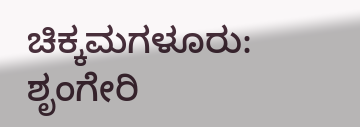ಚಿಕ್ಕಮಗಳೂರು: ಶೃಂಗೇರಿ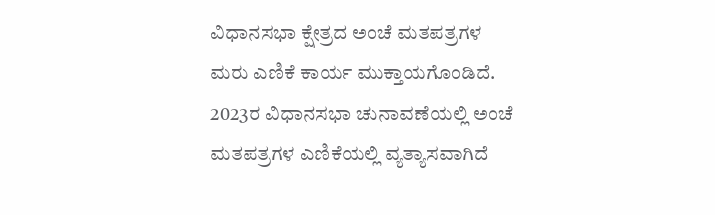ವಿಧಾನಸಭಾ ಕ್ಷೇತ್ರದ ಅಂಚೆ ಮತಪತ್ರಗಳ ಮರು ಎಣಿಕೆ ಕಾರ್ಯ ಮುಕ್ತಾಯಗೊಂಡಿದೆ.
2023ರ ವಿಧಾನಸಭಾ ಚುನಾವಣೆಯಲ್ಲಿ ಅಂಚೆ ಮತಪತ್ರಗಳ ಎಣಿಕೆಯಲ್ಲಿ ವ್ಯತ್ಯಾಸವಾಗಿದೆ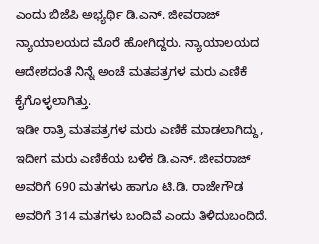ಎಂದು ಬಿಜೆಪಿ ಅಭ್ಯರ್ಥಿ ಡಿ.ಎನ್. ಜೀವರಾಜ್ ನ್ಯಾಯಾಲಯದ ಮೊರೆ ಹೋಗಿದ್ದರು. ನ್ಯಾಯಾಲಯದ ಆದೇಶದಂತೆ ನಿನ್ನೆ ಅಂಚೆ ಮತಪತ್ರಗಳ ಮರು ಎಣಿಕೆ ಕೈಗೊಳ್ಳಲಾಗಿತ್ತು.
ಇಡೀ ರಾತ್ರಿ ಮತಪತ್ರಗಳ ಮರು ಎಣಿಕೆ ಮಾಡಲಾಗಿದ್ದು, ಇದೀಗ ಮರು ಎಣಿಕೆಯ ಬಳಿಕ ಡಿ.ಎನ್. ಜೀವರಾಜ್ ಅವರಿಗೆ 690 ಮತಗಳು ಹಾಗೂ ಟಿ.ಡಿ. ರಾಜೇಗೌಡ ಅವರಿಗೆ 314 ಮತಗಳು ಬಂದಿವೆ ಎಂದು ತಿಳಿದುಬಂದಿದೆ.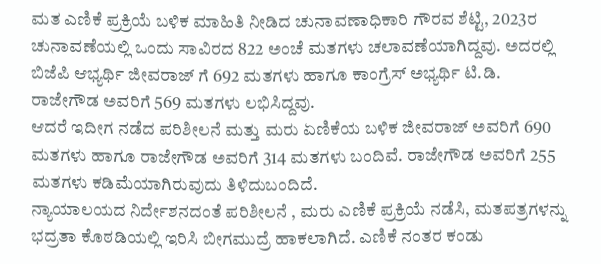ಮತ ಎಣಿಕೆ ಪ್ರಕ್ರಿಯೆ ಬಳಿಕ ಮಾಹಿತಿ ನೀಡಿದ ಚುನಾವಣಾಧಿಕಾರಿ ಗೌರವ ಶೆಟ್ಟಿ, 2023ರ ಚುನಾವಣೆಯಲ್ಲಿ ಒಂದು ಸಾವಿರದ 822 ಅಂಚೆ ಮತಗಳು ಚಲಾವಣೆಯಾಗಿದ್ದವು. ಅದರಲ್ಲಿ ಬಿಜೆಪಿ ಆಭ್ಯರ್ಥಿ ಜೀವರಾಜ್ ಗೆ 692 ಮತಗಳು ಹಾಗೂ ಕಾಂಗ್ರೆಸ್ ಅಭ್ಯರ್ಥಿ ಟಿ.ಡಿ. ರಾಜೇಗೌಡ ಅವರಿಗೆ 569 ಮತಗಳು ಲಭಿಸಿದ್ದವು.
ಆದರೆ ಇದೀಗ ನಡೆದ ಪರಿಶೀಲನೆ ಮತ್ತು ಮರು ಏಣಿಕೆಯ ಬಳಿಕ ಜೀವರಾಜ್ ಅವರಿಗೆ 690 ಮತಗಳು ಹಾಗೂ ರಾಜೇಗೌಡ ಅವರಿಗೆ 314 ಮತಗಳು ಬಂದಿವೆ. ರಾಜೇಗೌಡ ಅವರಿಗೆ 255 ಮತಗಳು ಕಡಿಮೆಯಾಗಿರುವುದು ತಿಳಿದುಬಂದಿದೆ.
ನ್ಯಾಯಾಲಯದ ನಿರ್ದೇಶನದಂತೆ ಪರಿಶೀಲನೆ , ಮರು ಎಣಿಕೆ ಪ್ರಕ್ರಿಯೆ ನಡೆಸಿ, ಮತಪತ್ರಗಳನ್ನು ಭದ್ರತಾ ಕೊಠಡಿಯಲ್ಲಿ ಇರಿಸಿ ಬೀಗಮುದ್ರೆ ಹಾಕಲಾಗಿದೆ. ಎಣಿಕೆ ನಂತರ ಕಂಡು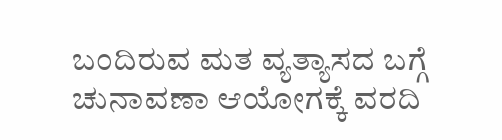ಬಂದಿರುವ ಮತ ವ್ಯತ್ಯಾಸದ ಬಗ್ಗೆ ಚುನಾವಣಾ ಆಯೋಗಕ್ಕೆ ವರದಿ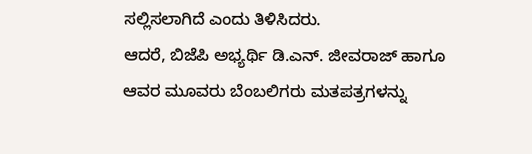ಸಲ್ಲಿಸಲಾಗಿದೆ ಎಂದು ತಿಳಿಸಿದರು.
ಆದರೆ, ಬಿಜೆಪಿ ಅಭ್ಯರ್ಥಿ ಡಿ.ಎನ್. ಜೀವರಾಜ್ ಹಾಗೂ ಆವರ ಮೂವರು ಬೆಂಬಲಿಗರು ಮತಪತ್ರಗಳನ್ನು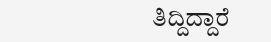ತಿದ್ದಿದ್ದಾರೆ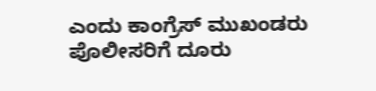ಎಂದು ಕಾಂಗ್ರೆಸ್ ಮುಖಂಡರು ಪೊಲೀಸರಿಗೆ ದೂರು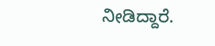ನೀಡಿದ್ದಾರೆ.